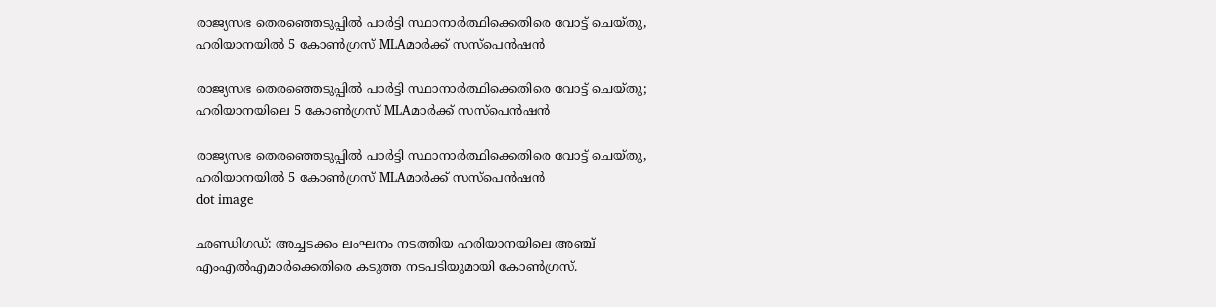രാജ്യസഭ തെരഞ്ഞെടുപ്പിൽ പാർട്ടി സ്ഥാനാർത്ഥിക്കെതിരെ വോട്ട് ചെയ്തു, ഹരിയാനയില്‍ 5 കോൺഗ്രസ് MLAമാർക്ക് സസ്പെൻഷൻ

രാജ്യസഭ തെരഞ്ഞെടുപ്പില്‍ പാര്‍ട്ടി സ്ഥാനാര്‍ത്ഥിക്കെതിരെ വോട്ട് ചെയ്തു; ഹരിയാനയിലെ 5 കോണ്‍ഗ്രസ് MLAമാര്‍ക്ക് സസ്‌പെന്‍ഷന്‍

രാജ്യസഭ തെരഞ്ഞെടുപ്പിൽ പാർട്ടി സ്ഥാനാർത്ഥിക്കെതിരെ വോട്ട് ചെയ്തു, ഹരിയാനയില്‍ 5 കോൺഗ്രസ് MLAമാർക്ക് സസ്പെൻഷൻ
dot image

ഛണ്ഡിഗഡ്: അച്ചടക്കം ലംഘനം നടത്തിയ ഹരിയാനയിലെ അഞ്ച് എംഎല്‍എമാര്‍ക്കെതിരെ കടുത്ത നടപടിയുമായി കോണ്‍ഗ്രസ്.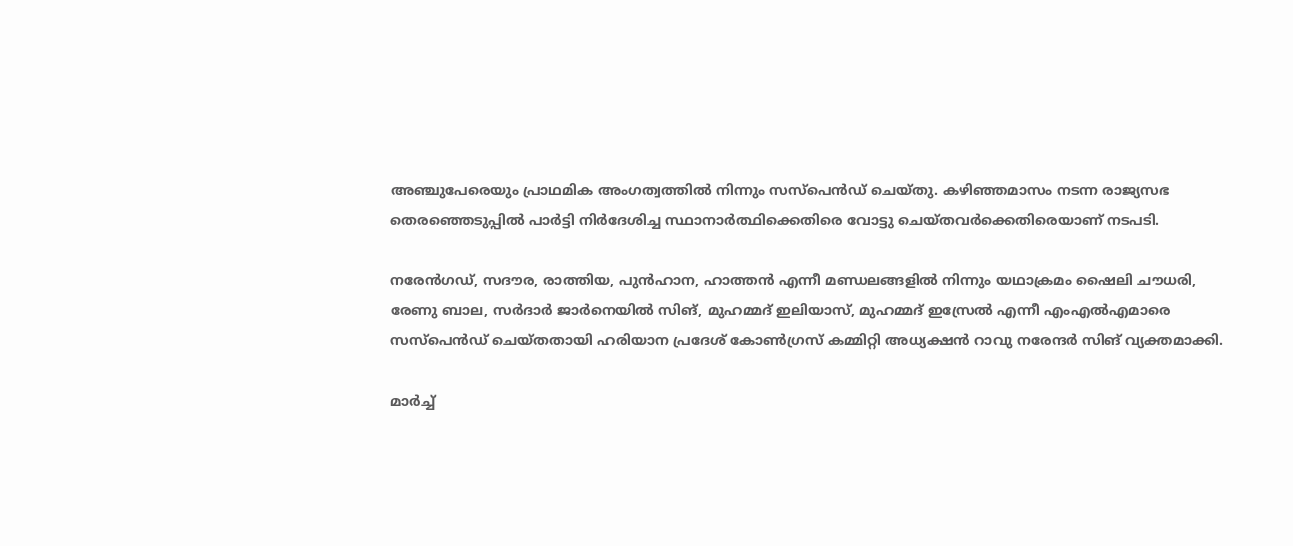അഞ്ചുപേരെയും പ്രാഥമിക അംഗത്വത്തില്‍ നിന്നും സസ്‌പെന്‍ഡ് ചെയ്തു. കഴിഞ്ഞമാസം നടന്ന രാജ്യസഭ തെരഞ്ഞെടുപ്പില്‍ പാര്‍ട്ടി നിര്‍ദേശിച്ച സ്ഥാനാര്‍ത്ഥിക്കെതിരെ വോട്ടു ചെയ്തവര്‍ക്കെതിരെയാണ് നടപടി.

നരേന്‍ഗഡ്, സദൗര, രാത്തിയ, പുന്‍ഹാന, ഹാത്തന്‍ എന്നീ മണ്ഡലങ്ങളില്‍ നിന്നും യഥാക്രമം ഷൈലി ചൗധരി, രേണു ബാല, സര്‍ദാര്‍ ജാര്‍നെയില്‍ സിങ്, മുഹമ്മദ് ഇലിയാസ്, മുഹമ്മദ് ഇസ്രേല്‍ എന്നീ എംഎല്‍എമാരെ സസ്‌പെന്‍ഡ് ചെയ്തതായി ഹരിയാന പ്രദേശ് കോണ്‍ഗ്രസ് കമ്മിറ്റി അധ്യക്ഷന്‍ റാവു നരേന്ദര്‍ സിങ് വ്യക്തമാക്കി.

മാര്‍ച്ച്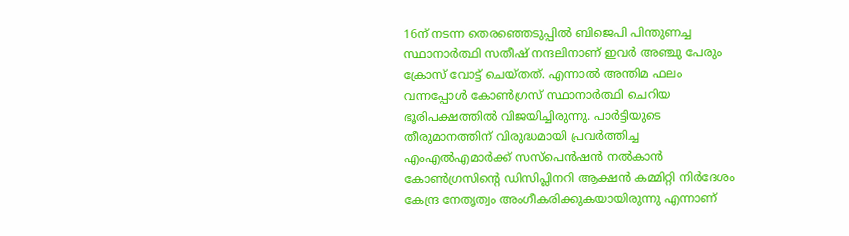16ന് നടന്ന തെരഞ്ഞെടുപ്പില്‍ ബിജെപി പിന്തുണച്ച സ്ഥാനാര്‍ത്ഥി സതീഷ് നന്ദലിനാണ് ഇവര്‍ അഞ്ചു പേരും ക്രോസ് വോട്ട് ചെയ്തത്. എന്നാല്‍ അന്തിമ ഫലം വന്നപ്പോള്‍ കോണ്‍ഗ്രസ് സ്ഥാനാര്‍ത്ഥി ചെറിയ ഭൂരിപക്ഷത്തില്‍ വിജയിച്ചിരുന്നു. പാര്‍ട്ടിയുടെ തീരുമാനത്തിന് വിരുദ്ധമായി പ്രവര്‍ത്തിച്ച എംഎല്‍എമാര്‍ക്ക് സസ്‌പെന്‍ഷന്‍ നല്‍കാന്‍ കോണ്‍ഗ്രസിന്റെ ഡിസിപ്ലിനറി ആക്ഷന്‍ കമ്മിറ്റി നിര്‍ദേശം കേന്ദ്ര നേതൃത്വം അംഗീകരിക്കുകയായിരുന്നു എന്നാണ്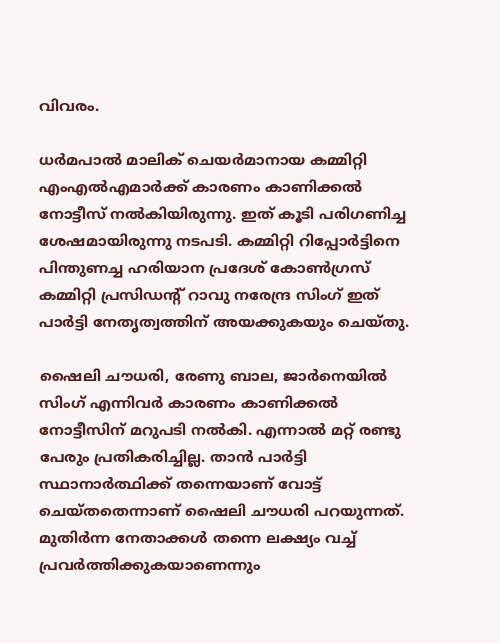വിവരം.

ധര്‍മപാല്‍ മാലിക് ചെയര്‍മാനായ കമ്മിറ്റി എംഎല്‍എമാര്‍ക്ക് കാരണം കാണിക്കല്‍ നോട്ടീസ് നല്‍കിയിരുന്നു. ഇത് കൂടി പരിഗണിച്ച ശേഷമായിരുന്നു നടപടി. കമ്മിറ്റി റിപ്പോര്‍ട്ടിനെ പിന്തുണച്ച ഹരിയാന പ്രദേശ് കോണ്‍ഗ്രസ് കമ്മിറ്റി പ്രസിഡന്റ് റാവു നരേന്ദ്ര സിംഗ് ഇത് പാര്‍ട്ടി നേതൃത്വത്തിന് അയക്കുകയും ചെയ്തു.

ഷൈലി ചൗധരി, രേണു ബാല, ജാര്‍നെയില്‍ സിംഗ് എന്നിവര്‍ കാരണം കാണിക്കല്‍ നോട്ടീസിന് മറുപടി നല്‍കി. എന്നാല്‍ മറ്റ് രണ്ടു പേരും പ്രതികരിച്ചില്ല. താന്‍ പാര്‍ട്ടി സ്ഥാനാര്‍ത്ഥിക്ക് തന്നെയാണ് വോട്ട് ചെയ്തതെന്നാണ് ഷൈലി ചൗധരി പറയുന്നത്. മുതിര്‍ന്ന നേതാക്കള്‍ തന്നെ ലക്ഷ്യം വച്ച് പ്രവര്‍ത്തിക്കുകയാണെന്നും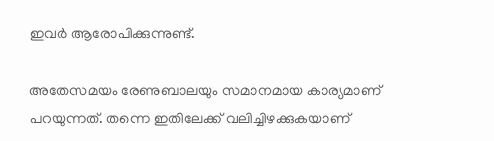ഇവര്‍ ആരോപിക്കുന്നുണ്ട്.

അതേസമയം രേണുബാലയും സമാനമായ കാര്യമാണ് പറയുന്നത്. തന്നെ ഇതിലേക്ക് വലിച്ചിഴക്കുകയാണ്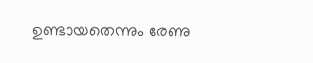ഉണ്ടായതെന്നും രേണു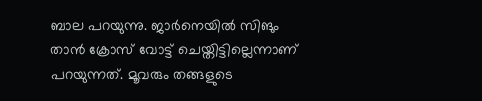ബാല പറയുന്നു. ജാര്‍നെയില്‍ സിങും താന്‍ ക്രോസ് വോട്ട് ചെയ്തിട്ടില്ലെന്നാണ് പറയുന്നത്. മൂവരും തങ്ങളുടെ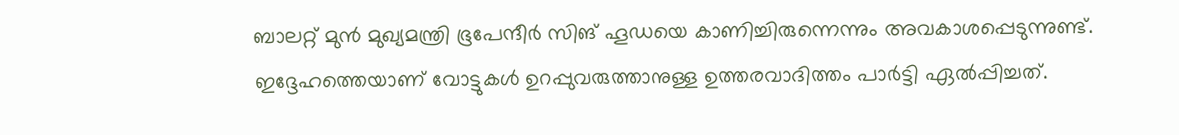ബാലറ്റ് മുന്‍ മുഖ്യമന്ത്രി ഭൂപേന്ദീര്‍ സിങ് ഹൂഡയെ കാണിച്ചിരുന്നെന്നും അവകാശപ്പെടുന്നുണ്ട്. ഇദ്ദേഹത്തെയാണ് വോട്ടുകള്‍ ഉറപ്പുവരുത്താനുള്ള ഉത്തരവാദിത്തം പാര്‍ട്ടി ഏല്‍പ്പിച്ചത്.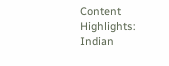Content Highlights: Indian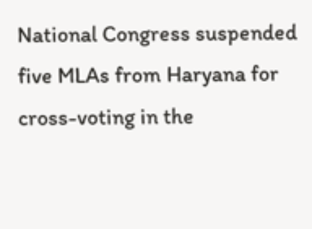National Congress suspended five MLAs from Haryana for cross-voting in the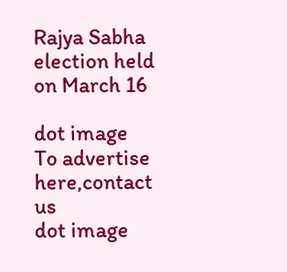Rajya Sabha election held on March 16

dot image
To advertise here,contact us
dot image